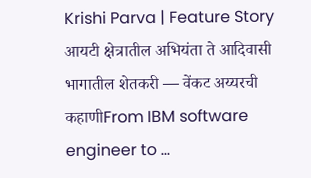Krishi Parva | Feature Story आयटी क्षेत्रातील अभियंता ते आदिवासी भागातील शेतकरी — वेंकट अय्यरची कहाणीFrom IBM software engineer to …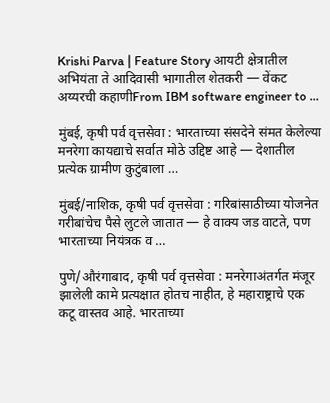Krishi Parva | Feature Story आयटी क्षेत्रातील अभियंता ते आदिवासी भागातील शेतकरी — वेंकट अय्यरची कहाणीFrom IBM software engineer to …

मुंबई, कृषी पर्व वृत्तसेवा : भारताच्या संसदेने संमत केलेल्या मनरेगा कायद्याचे सर्वात मोठे उद्दिष्ट आहे — देशातील प्रत्येक ग्रामीण कुटुंबाला …

मुंबई/नाशिक, कृषी पर्व वृत्तसेवा : गरिबांसाठीच्या योजनेत गरीबांचेच पैसे लुटले जातात — हे वाक्य जड वाटते, पण भारताच्या नियंत्रक व …

पुणे/औरंगाबाद, कृषी पर्व वृत्तसेवा : मनरेगाअंतर्गत मंजूर झालेली कामे प्रत्यक्षात होतच नाहीत, हे महाराष्ट्राचे एक कटू वास्तव आहे. भारताच्या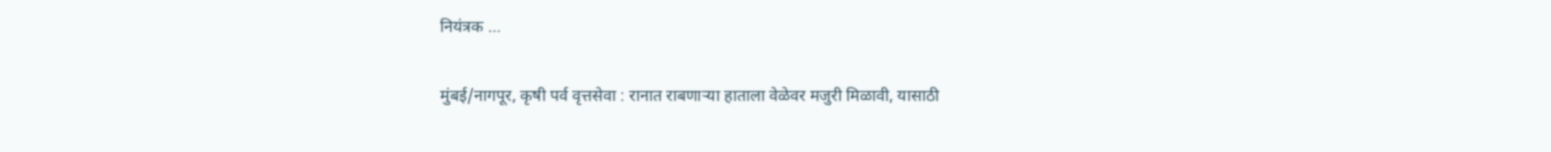नियंत्रक …

मुंबई/नागपूर, कृषी पर्व वृत्तसेवा : रानात राबणाऱ्या हाताला वेळेवर मजुरी मिळावी, यासाठी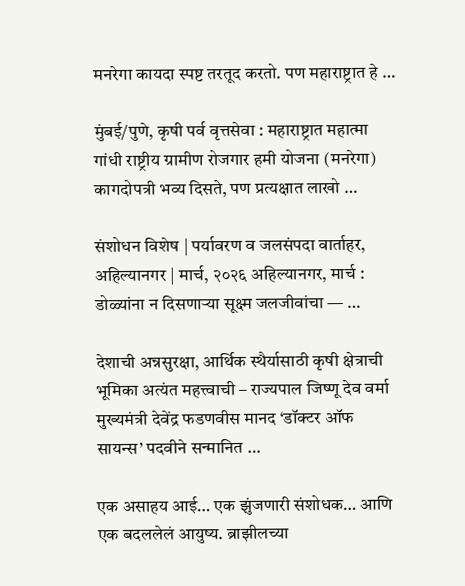मनरेगा कायदा स्पष्ट तरतूद करतो. पण महाराष्ट्रात हे …

मुंबई/पुणे, कृषी पर्व वृत्तसेवा : महाराष्ट्रात महात्मा गांधी राष्ट्रीय ग्रामीण रोजगार हमी योजना (मनरेगा) कागदोपत्री भव्य दिसते, पण प्रत्यक्षात लाखो …

संशोधन विशेष | पर्यावरण व जलसंपदा वार्ताहर, अहिल्यानगर | मार्च, २०२६ अहिल्यानगर, मार्च : डोळ्यांना न दिसणाऱ्या सूक्ष्म जलजीवांचा — …

देशाची अन्नसुरक्षा, आर्थिक स्थैर्यासाठी कृषी क्षेत्राची भूमिका अत्यंत महत्त्वाची – राज्यपाल जिष्णू देव वर्मा मुख्यमंत्री देवेंद्र फडणवीस मानद ‘डॉक्टर ऑफ सायन्स’ पदवीने सन्मानित …

एक असाहय आई… एक झुंजणारी संशोधक… आणि एक बदललेलं आयुष्य. ब्राझीलच्या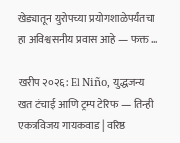खेड्यातून युरोपच्या प्रयोगशाळेपर्यंतचा हा अविश्वसनीय प्रवास आहे — फक्त …

खरीप २०२६: El Niño, युद्धजन्य खत टंचाई आणि ट्रम्प टेरिफ — तिन्ही एकत्रविजय गायकवाड | वरिष्ठ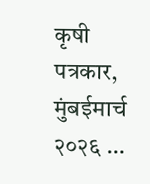कृषी पत्रकार, मुंबईमार्च २०२६ …